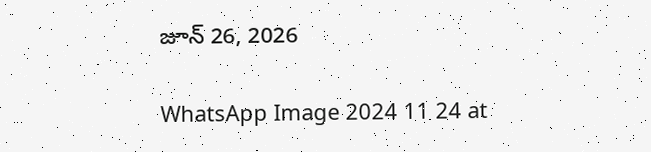జూన్ 26, 2026

WhatsApp Image 2024 11 24 at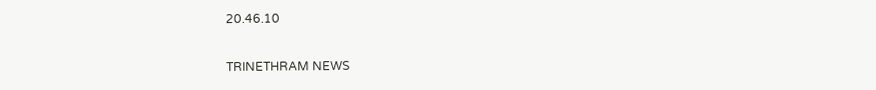20.46.10

TRINETHRAM NEWS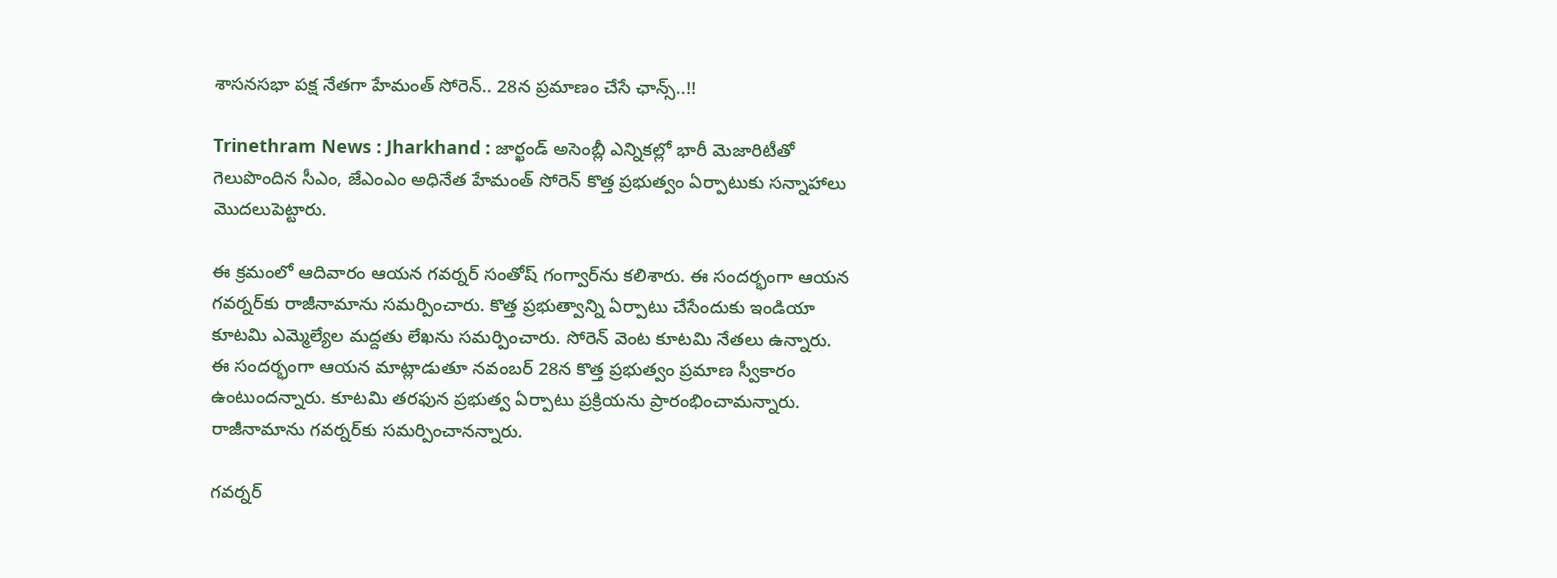శాసనసభా పక్ష నేతగా హేమంత్‌ సోరెన్‌.. 28న ప్రమాణం చేసే ఛాన్స్‌..!!

Trinethram News : Jharkhand : జార్ఖండ్‌ అసెంబ్లీ ఎన్నికల్లో భారీ మెజారిటీతో గెలుపొందిన సీఎం, జేఎంఎం అధినేత హేమంత్‌ సోరెన్‌ కొత్త ప్రభుత్వం ఏర్పాటుకు సన్నాహాలు మొదలుపెట్టారు.

ఈ క్రమంలో ఆదివారం ఆయన గవర్నర్‌ సంతోష్‌ గంగ్వార్‌ను కలిశారు. ఈ సందర్భంగా ఆయన గవర్నర్‌కు రాజీనామాను సమర్పించారు. కొత్త ప్రభుత్వాన్ని ఏర్పాటు చేసేందుకు ఇండియా కూటమి ఎమ్మెల్యేల మద్దతు లేఖను సమర్పించారు. సోరెన్‌ వెంట కూటమి నేతలు ఉన్నారు. ఈ సందర్భంగా ఆయన మాట్లాడుతూ నవంబర్‌ 28న కొత్త ప్రభుత్వం ప్రమాణ స్వీకారం ఉంటుందన్నారు. కూటమి తరఫున ప్రభుత్వ ఏర్పాటు ప్రక్రియను ప్రారంభించామన్నారు. రాజీనామాను గవర్నర్‌కు సమర్పించానన్నారు.

గవర్నర్‌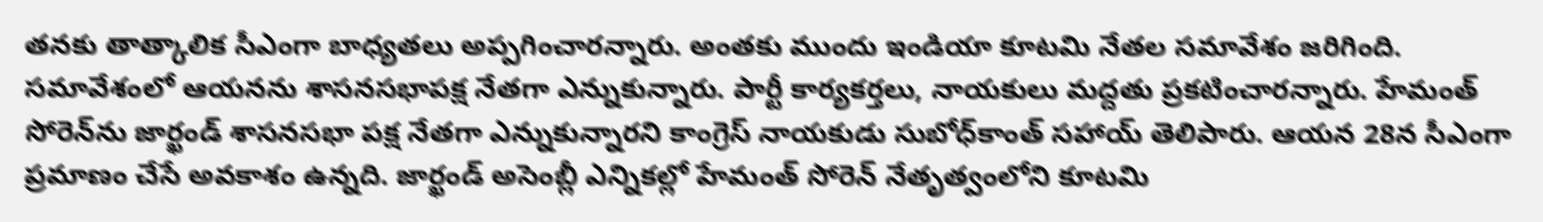తనకు తాత్కాలిక సీఎంగా బాధ్యతలు అప్పగించారన్నారు. అంతకు ముందు ఇండియా కూటమి నేతల సమావేశం జరిగింది. సమావేశంలో ఆయనను శాసనసభాపక్ష నేతగా ఎన్నుకున్నారు. పార్టీ కార్యకర్తలు, నాయకులు మద్దతు ప్రకటించారన్నారు. హేమంత్ సోరెన్‌ను జార్ఖండ్ శాసనసభా పక్ష నేతగా ఎన్నుకున్నారని కాంగ్రెస్ నాయకుడు సుబోధ్‌కాంత్ సహాయ్ తెలిపారు. ఆయన 28న సీఎంగా ప్రమాణం చేసే అవకాశం ఉన్నది. జార్ఖండ్ అసెంబ్లీ ఎన్నికల్లో హేమంత్ సోరెన్ నేతృత్వంలోని కూటమి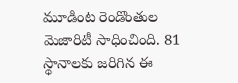మూడింట రెండొంతుల మెజారిటీ సాధించింది. 81 స్థానాలకు జరిగిన ఈ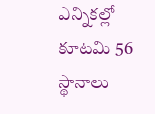ఎన్నికల్లో కూటమి 56 స్థానాలు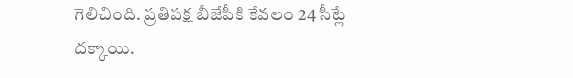గెలిచింది. ప్రతిపక్ష బీజేపీకి కేవలం 24 సీట్లే దక్కాయి.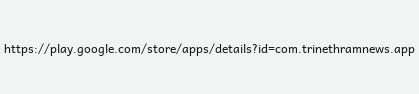https://play.google.com/store/apps/details?id=com.trinethramnews.app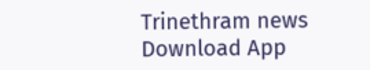Trinethram news
Download App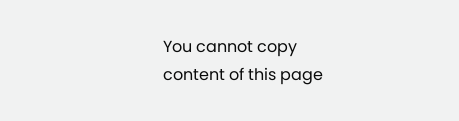You cannot copy content of this page